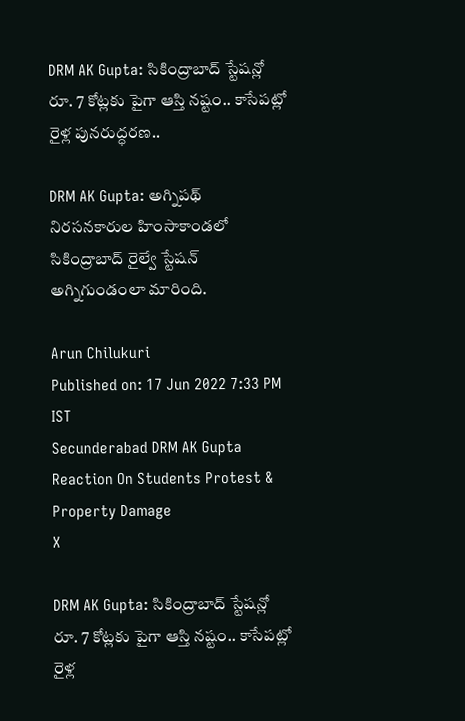DRM AK Gupta: సికింద్రాబాద్ స్టేష‌న్లో రూ. 7 కోట్ల‌కు పైగా ఆస్తి న‌ష్టం.. కాసేప‌ట్లో రైళ్ల పున‌రుద్ధ‌ర‌ణ..

DRM AK Gupta: అగ్నిపథ్ నిరసనకారుల హింసాకాండలో సికింద్రాబాద్ రైల్వే స్టేషన్ అగ్నిగుండంలా మారింది.

Arun Chilukuri
Published on: 17 Jun 2022 7:33 PM IST
Secunderabad DRM AK Gupta Reaction On Students Protest & Property Damage
X

DRM AK Gupta: సికింద్రాబాద్ స్టేష‌న్లో రూ. 7 కోట్ల‌కు పైగా ఆస్తి న‌ష్టం.. కాసేప‌ట్లో రైళ్ల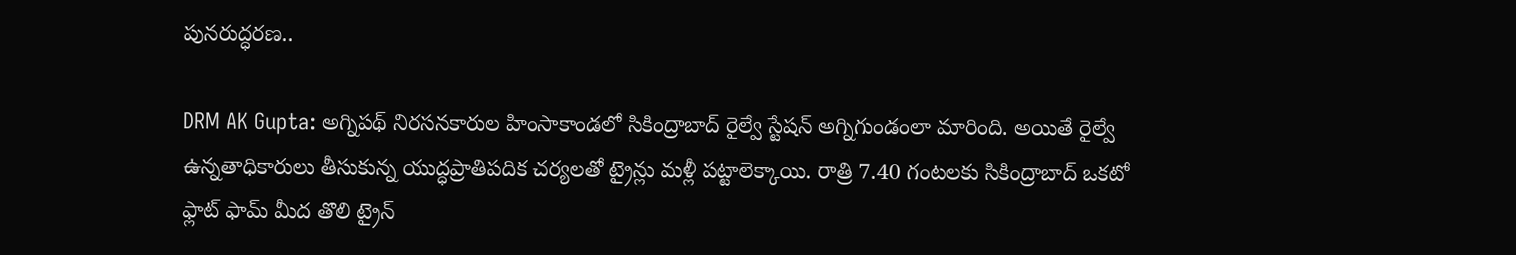పున‌రుద్ధ‌ర‌ణ..

DRM AK Gupta: అగ్నిపథ్ నిరసనకారుల హింసాకాండలో సికింద్రాబాద్ రైల్వే స్టేషన్ అగ్నిగుండంలా మారింది. అయితే రైల్వే ఉన్నతాధికారులు తీసుకున్న యుద్ధప్రాతిపదిక చర్యలతో ట్రైన్లు మళ్లీ పట్టాలెక్కాయి. రాత్రి 7.40 గంటలకు సికింద్రాబాద్ ఒకటో ఫ్లాట్ ఫామ్ మీద తొలి ట్రైన్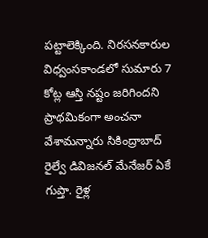పట్టాలెక్కింది. నిరసనకారుల విధ్వంసకాండలో సుమారు 7 కోట్ల ఆస్తి నష్టం జరిగిందని ప్రాథమికంగా అంచనా వేశామన్నారు సికింద్రాబాద్ రైల్వే డివిజనల్ మేనేజర్ ఏకే గుప్తా. రైళ్ల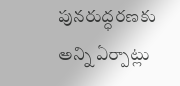పునరుద్ధరణకు అన్ని ఏర్పాట్లు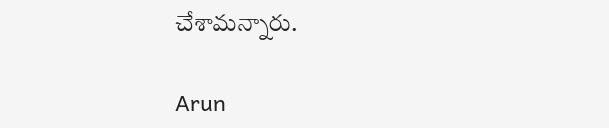చేశామన్నారు.

Arun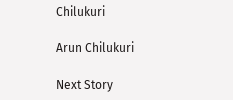Chilukuri

Arun Chilukuri

Next Story